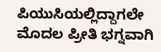ಪಿಯುಸಿಯಲ್ಲಿದ್ದಾಗಲೇ ಮೊದಲ ಪ್ರೀತಿ ಭಗ್ನವಾಗಿ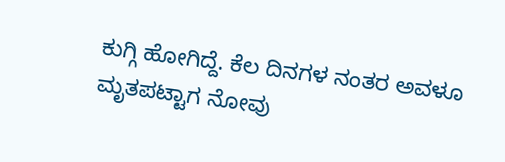ಕುಗ್ಗಿ ಹೋಗಿದ್ದೆ. ಕೆಲ ದಿನಗಳ ನಂತರ ಅವಳೂ ಮೃತಪಟ್ಟಾಗ ನೋವು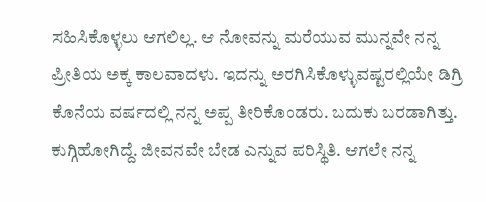ಸಹಿಸಿಕೊಳ್ಳಲು ಆಗಲಿಲ್ಲ. ಆ ನೋವನ್ನು ಮರೆಯುವ ಮುನ್ನವೇ ನನ್ನ ಪ್ರೀತಿಯ ಅಕ್ಕ ಕಾಲವಾದಳು. ಇದನ್ನು ಅರಗಿಸಿಕೊಳ್ಳುವಷ್ಟರಲ್ಲಿಯೇ ಡಿಗ್ರಿ ಕೊನೆಯ ವರ್ಷದಲ್ಲಿ ನನ್ನ ಅಪ್ಪ ತೀರಿಕೊಂಡರು. ಬದುಕು ಬರಡಾಗಿತ್ತು. ಕುಗ್ಗಿಹೋಗಿದ್ದೆ. ಜೀವನವೇ ಬೇಡ ಎನ್ನುವ ಪರಿಸ್ಥಿತಿ. ಆಗಲೇ ನನ್ನ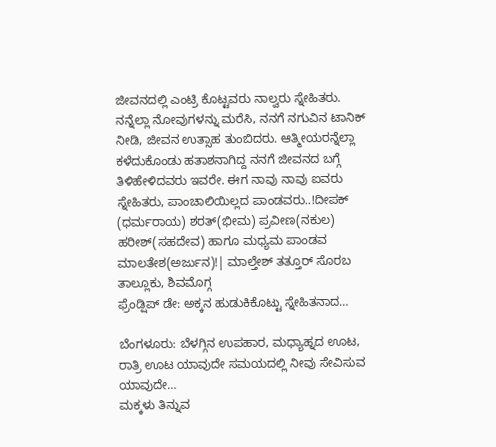ಜೀವನದಲ್ಲಿ ಎಂಟ್ರಿ ಕೊಟ್ಟವರು ನಾಲ್ವರು ಸ್ನೇಹಿತರು. ನನ್ನೆಲ್ಲಾ ನೋವುಗಳನ್ನು ಮರೆಸಿ, ನನಗೆ ನಗುವಿನ ಟಾನಿಕ್ ನೀಡಿ, ಜೀವನ ಉತ್ಸಾಹ ತುಂಬಿದರು. ಆತ್ಮೀಯರನ್ನೆಲ್ಲಾ ಕಳೆದುಕೊಂಡು ಹತಾಶನಾಗಿದ್ದ ನನಗೆ ಜೀವನದ ಬಗ್ಗೆ ತಿಳಿಹೇಳಿದವರು ಇವರೇ. ಈಗ ನಾವು ನಾವು ಐವರು ಸ್ನೇಹಿತರು, ಪಾಂಚಾಲಿಯಿಲ್ಲದ ಪಾಂಡವರು..!ದೀಪಕ್ (ಧರ್ಮರಾಯ) ಶರತ್(ಭೀಮ) ಪ್ರವೀಣ(ನಕುಲ) ಹರೀಶ್(ಸಹದೇವ) ಹಾಗೂ ಮಧ್ಯಮ ಪಾಂಡವ ಮಾಲತೇಶ(ಅರ್ಜುನ)!| ಮಾಲ್ತೇಶ್ ತತ್ತೂರ್ ಸೊರಬ ತಾಲ್ಲೂಕು, ಶಿವಮೊಗ್ಗ
ಫ್ರೆಂಡ್ಷಿಪ್ ಡೇ: ಅಕ್ಕನ ಹುಡುಕಿಕೊಟ್ಟು ಸ್ನೇಹಿತನಾದ…

ಬೆಂಗಳೂರು: ಬೆಳಗ್ಗಿನ ಉಪಹಾರ, ಮಧ್ಯಾಹ್ನದ ಊಟ, ರಾತ್ರಿ ಊಟ ಯಾವುದೇ ಸಮಯದಲ್ಲಿ ನೀವು ಸೇವಿಸುವ ಯಾವುದೇ…
ಮಕ್ಕಳು ತಿನ್ನುವ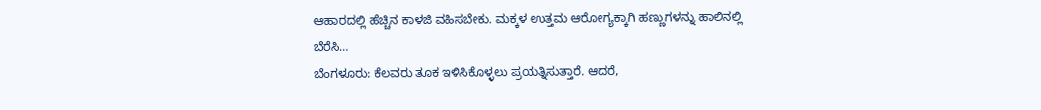ಆಹಾರದಲ್ಲಿ ಹೆಚ್ಚಿನ ಕಾಳಜಿ ವಹಿಸಬೇಕು. ಮಕ್ಕಳ ಉತ್ತಮ ಆರೋಗ್ಯಕ್ಕಾಗಿ ಹಣ್ಣುಗಳನ್ನು ಹಾಲಿನಲ್ಲಿ ಬೆರೆಸಿ…
ಬೆಂಗಳೂರು: ಕೆಲವರು ತೂಕ ಇಳಿಸಿಕೊಳ್ಳಲು ಪ್ರಯತ್ನಿಸುತ್ತಾರೆ. ಆದರೆ,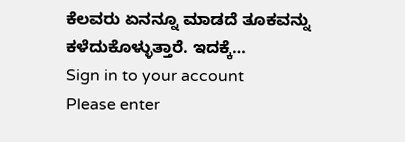ಕೆಲವರು ಏನನ್ನೂ ಮಾಡದೆ ತೂಕವನ್ನು ಕಳೆದುಕೊಳ್ಳುತ್ತಾರೆ. ಇದಕ್ಕೆ…
Sign in to your account
Please enter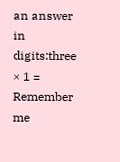an answer in digits:three × 1 =
Remember me